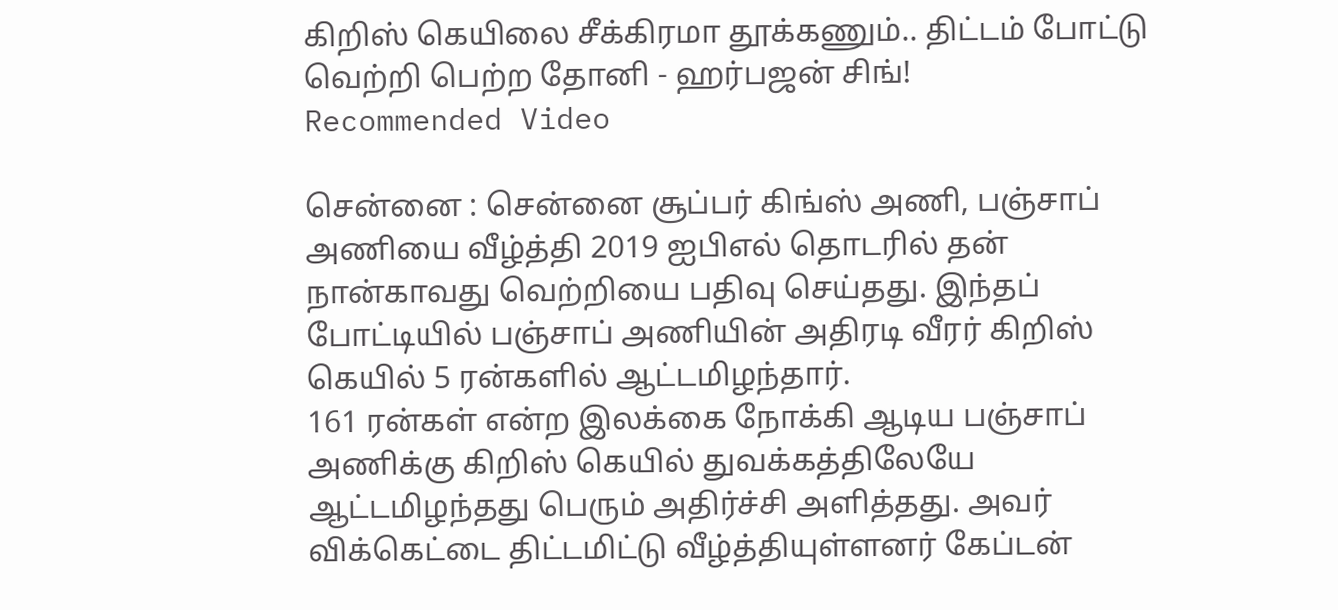கிறிஸ் கெயிலை சீக்கிரமா தூக்கணும்.. திட்டம் போட்டு வெற்றி பெற்ற தோனி - ஹர்பஜன் சிங்!
Recommended Video

சென்னை : சென்னை சூப்பர் கிங்ஸ் அணி, பஞ்சாப் அணியை வீழ்த்தி 2019 ஐபிஎல் தொடரில் தன் நான்காவது வெற்றியை பதிவு செய்தது. இந்தப் போட்டியில் பஞ்சாப் அணியின் அதிரடி வீரர் கிறிஸ் கெயில் 5 ரன்களில் ஆட்டமிழந்தார்.
161 ரன்கள் என்ற இலக்கை நோக்கி ஆடிய பஞ்சாப் அணிக்கு கிறிஸ் கெயில் துவக்கத்திலேயே ஆட்டமிழந்தது பெரும் அதிர்ச்சி அளித்தது. அவர் விக்கெட்டை திட்டமிட்டு வீழ்த்தியுள்ளனர் கேப்டன்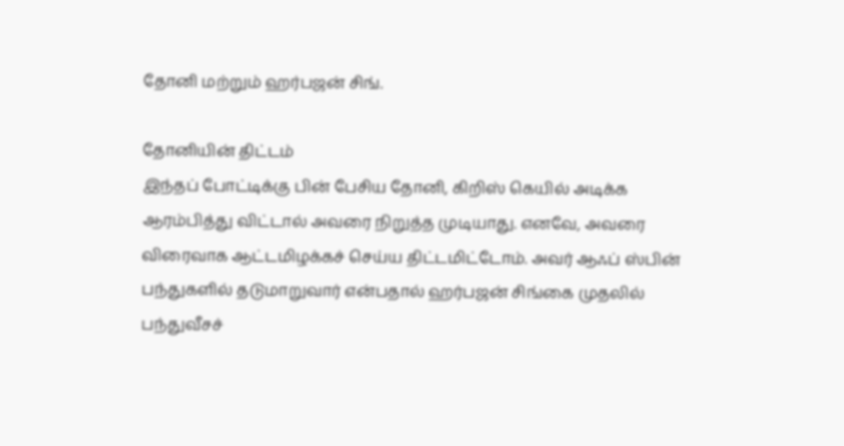தோனி மற்றும் ஹர்பஜன் சிங்.

தோனியின் திட்டம்
இந்தப் போட்டிக்கு பின் பேசிய தோனி, கிறிஸ் கெயில் அடிக்க ஆரம்பித்து விட்டால் அவரை நிறுத்த முடியாது. எனவே, அவரை விரைவாக ஆட்டமிழக்கச் செய்ய திட்டமிட்டோம். அவர் ஆஃப் ஸ்பின் பந்துகளில் தடுமாறுவார் என்பதால் ஹர்பஜன் சிங்கை முதலில் பந்துவீசச்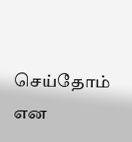செய்தோம் என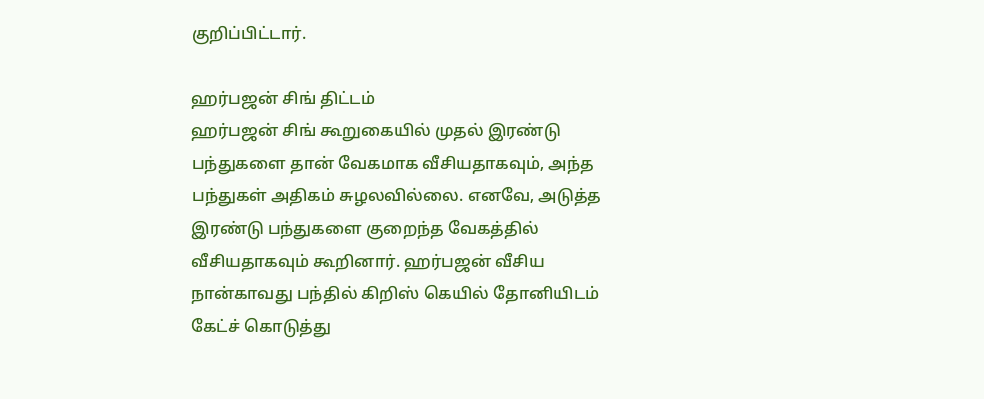குறிப்பிட்டார்.

ஹர்பஜன் சிங் திட்டம்
ஹர்பஜன் சிங் கூறுகையில் முதல் இரண்டு பந்துகளை தான் வேகமாக வீசியதாகவும், அந்த பந்துகள் அதிகம் சுழலவில்லை. எனவே, அடுத்த இரண்டு பந்துகளை குறைந்த வேகத்தில் வீசியதாகவும் கூறினார். ஹர்பஜன் வீசிய நான்காவது பந்தில் கிறிஸ் கெயில் தோனியிடம் கேட்ச் கொடுத்து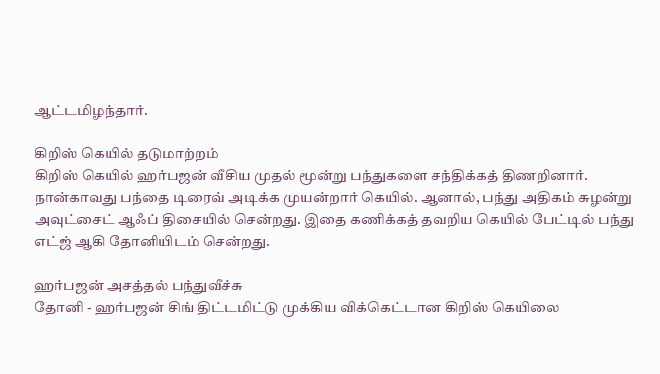ஆட்டமிழந்தார்.

கிறிஸ் கெயில் தடுமாற்றம்
கிறிஸ் கெயில் ஹர்பஜன் வீசிய முதல் மூன்று பந்துகளை சந்திக்கத் திணறினார். நான்காவது பந்தை டிரைவ் அடிக்க முயன்றார் கெயில். ஆனால், பந்து அதிகம் சுழன்று அவுட்சைட் ஆஃப் திசையில் சென்றது. இதை கணிக்கத் தவறிய கெயில் பேட்டில் பந்து எட்ஜ் ஆகி தோனியிடம் சென்றது.

ஹர்பஜன் அசத்தல் பந்துவீச்சு
தோனி - ஹர்பஜன் சிங் திட்டமிட்டு முக்கிய விக்கெட்டான கிறிஸ் கெயிலை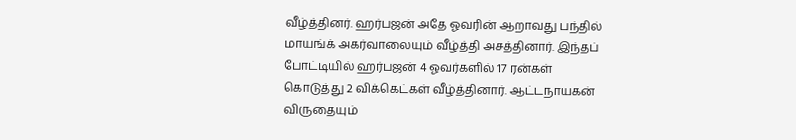வீழ்த்தினர். ஹர்பஜன் அதே ஓவரின் ஆறாவது பந்தில் மாயங்க் அகர்வாலையும் வீழ்த்தி அசத்தினார். இந்தப் போட்டியில் ஹர்பஜன் 4 ஓவர்களில் 17 ரன்கள் கொடுத்து 2 விக்கெட்கள் வீழ்த்தினார். ஆட்டநாயகன் விருதையும்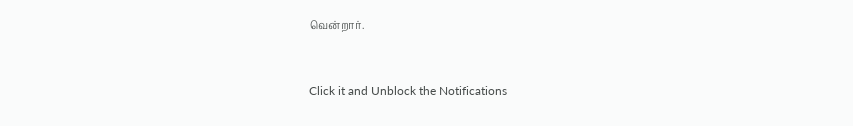வென்றார்.


Click it and Unblock the Notifications